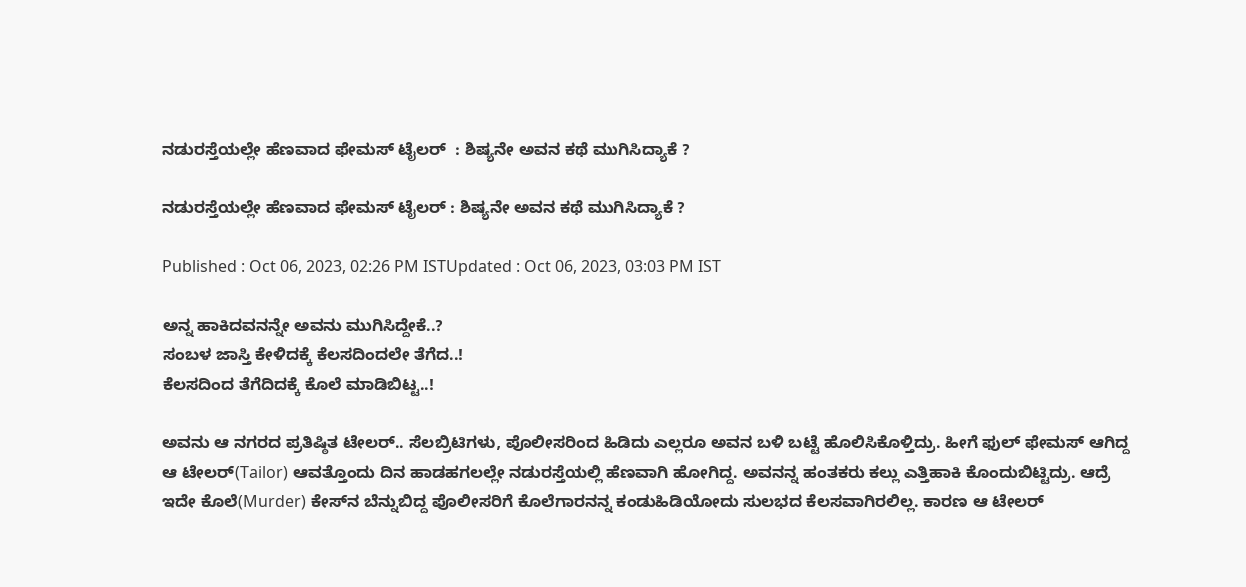ನಡುರಸ್ತೆಯಲ್ಲೇ ಹೆಣವಾದ ಫೇಮಸ್ ಟೈಲರ್‌  : ಶಿಷ್ಯನೇ ಅವನ ಕಥೆ ಮುಗಿಸಿದ್ಯಾಕೆ ?

ನಡುರಸ್ತೆಯಲ್ಲೇ ಹೆಣವಾದ ಫೇಮಸ್ ಟೈಲರ್‌ : ಶಿಷ್ಯನೇ ಅವನ ಕಥೆ ಮುಗಿಸಿದ್ಯಾಕೆ ?

Published : Oct 06, 2023, 02:26 PM ISTUpdated : Oct 06, 2023, 03:03 PM IST

ಅನ್ನ ಹಾಕಿದವನನ್ನೇ ಅವನು ಮುಗಿಸಿದ್ದೇಕೆ..?
ಸಂಬಳ ಜಾಸ್ತಿ ಕೇಳಿದಕ್ಕೆ ಕೆಲಸದಿಂದಲೇ ತೆಗೆದ..!
ಕೆಲಸದಿಂದ ತೆಗೆದಿದಕ್ಕೆ ಕೊಲೆ ಮಾಡಿಬಿಟ್ಟ..!

ಅವನು ಆ ನಗರದ ಪ್ರತಿಷ್ಠಿತ ಟೇಲರ್.. ಸೆಲಬ್ರಿಟಿಗಳು, ಪೊಲೀಸರಿಂದ ಹಿಡಿದು ಎಲ್ಲರೂ ಅವನ ಬಳಿ ಬಟ್ಟೆ ಹೊಲಿಸಿಕೊಳ್ತಿದ್ರು. ಹೀಗೆ ಫುಲ್ ಫೇಮಸ್ ಆಗಿದ್ದ ಆ ಟೇಲರ್(Tailor) ಆವತ್ತೊಂದು ದಿನ ಹಾಡಹಗಲಲ್ಲೇ ನಡುರಸ್ತೆಯಲ್ಲಿ ಹೆಣವಾಗಿ ಹೋಗಿದ್ದ. ಅವನನ್ನ ಹಂತಕರು ಕಲ್ಲು ಎತ್ತಿಹಾಕಿ ಕೊಂದುಬಿಟ್ಟಿದ್ರು. ಆದ್ರೆ ಇದೇ ಕೊಲೆ(Murder) ಕೇಸ್‌ನ ಬೆನ್ನುಬಿದ್ದ ಪೊಲೀಸರಿಗೆ ಕೊಲೆಗಾರನನ್ನ ಕಂಡುಹಿಡಿಯೋದು ಸುಲಭದ ಕೆಲಸವಾಗಿರಲಿಲ್ಲ. ಕಾರಣ ಆ ಟೇಲರ್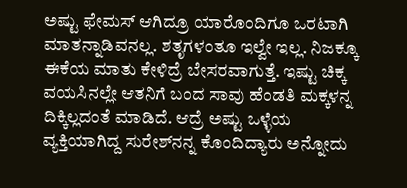ಅಷ್ಟು ಫೇಮಸ್ ಆಗಿದ್ರೂ ಯಾರೊಂದಿಗೂ ಒರಟಾಗಿ ಮಾತನ್ನಾಡಿವನಲ್ಲ. ಶತೃಗಳಂತೂ ಇಲ್ವೇ ಇಲ್ಲ. ನಿಜಕ್ಕೂ ಈಕೆಯ ಮಾತು ಕೇಳಿದ್ರೆ ಬೇಸರವಾಗುತ್ತೆ. ಇಷ್ಟು ಚಿಕ್ಕ ವಯಸಿನಲ್ಲೇ ಆತನಿಗೆ ಬಂದ ಸಾವು ಹೆಂಡತಿ ಮಕ್ಕಳನ್ನ ದಿಕ್ಕಿಲ್ಲದಂತೆ ಮಾಡಿದೆ. ಆದ್ರೆ ಅಷ್ಟು ಒಳ್ಳೆಯ ವ್ಯಕ್ತಿಯಾಗಿದ್ದ ಸುರೇಶ್‌ನನ್ನ ಕೊಂದಿದ್ಯಾರು ಅನ್ನೋದು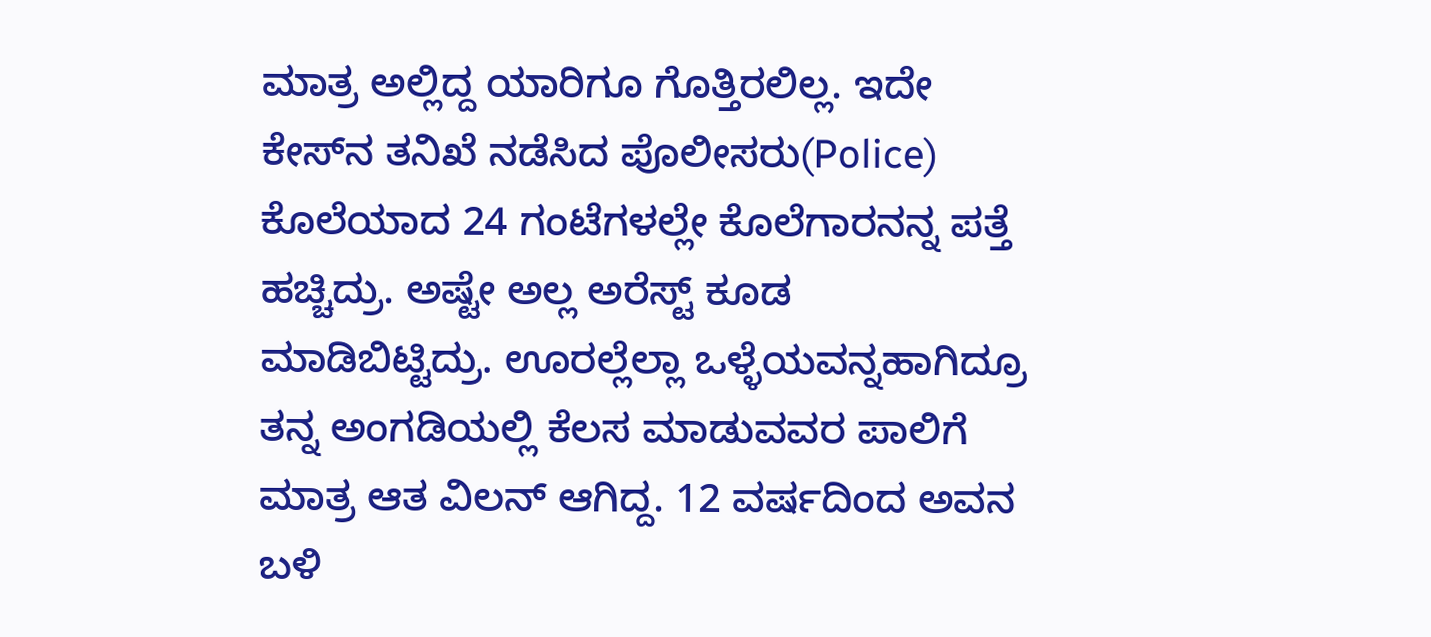ಮಾತ್ರ ಅಲ್ಲಿದ್ದ ಯಾರಿಗೂ ಗೊತ್ತಿರಲಿಲ್ಲ. ಇದೇ ಕೇಸ್‌ನ ತನಿಖೆ ನಡೆಸಿದ ಪೊಲೀಸರು(Police) ಕೊಲೆಯಾದ 24 ಗಂಟೆಗಳಲ್ಲೇ ಕೊಲೆಗಾರನನ್ನ ಪತ್ತೆ ಹಚ್ಚಿದ್ರು. ಅಷ್ಟೇ ಅಲ್ಲ ಅರೆಸ್ಟ್ ಕೂಡ ಮಾಡಿಬಿಟ್ಟಿದ್ರು. ಊರಲ್ಲೆಲ್ಲಾ ಒಳ್ಳೆಯವನ್ನಹಾಗಿದ್ರೂ ತನ್ನ ಅಂಗಡಿಯಲ್ಲಿ ಕೆಲಸ ಮಾಡುವವರ ಪಾಲಿಗೆ ಮಾತ್ರ ಆತ ವಿಲನ್ ಆಗಿದ್ದ. 12 ವರ್ಷದಿಂದ ಅವನ ಬಳಿ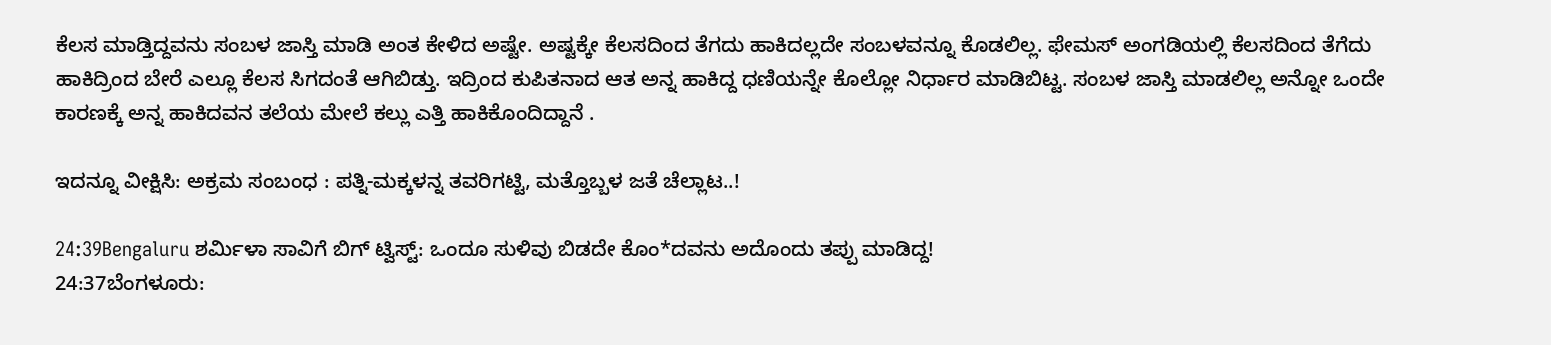ಕೆಲಸ ಮಾಡ್ತಿದ್ದವನು ಸಂಬಳ ಜಾಸ್ತಿ ಮಾಡಿ ಅಂತ ಕೇಳಿದ ಅಷ್ಟೇ. ಅಷ್ಟಕ್ಕೇ ಕೆಲಸದಿಂದ ತೆಗದು ಹಾಕಿದಲ್ಲದೇ ಸಂಬಳವನ್ನೂ ಕೊಡಲಿಲ್ಲ. ಫೇಮಸ್ ಅಂಗಡಿಯಲ್ಲಿ ಕೆಲಸದಿಂದ ತೆಗೆದು ಹಾಕಿದ್ರಿಂದ ಬೇರೆ ಎಲ್ಲೂ ಕೆಲಸ ಸಿಗದಂತೆ ಆಗಿಬಿಡ್ತು. ಇದ್ರಿಂದ ಕುಪಿತನಾದ ಆತ ಅನ್ನ ಹಾಕಿದ್ದ ಧಣಿಯನ್ನೇ ಕೊಲ್ಲೋ ನಿರ್ಧಾರ ಮಾಡಿಬಿಟ್ಟ. ಸಂಬಳ ಜಾಸ್ತಿ ಮಾಡಲಿಲ್ಲ ಅನ್ನೋ ಒಂದೇ ಕಾರಣಕ್ಕೆ ಅನ್ನ ಹಾಕಿದವನ ತಲೆಯ ಮೇಲೆ ಕಲ್ಲು ಎತ್ತಿ ಹಾಕಿಕೊಂದಿದ್ದಾನೆ .

ಇದನ್ನೂ ವೀಕ್ಷಿಸಿ: ಅಕ್ರಮ ಸಂಬಂಧ : ಪತ್ನಿ-ಮಕ್ಕಳನ್ನ ತವರಿಗಟ್ಟಿ, ಮತ್ತೊಬ್ಬಳ ಜತೆ ಚೆಲ್ಲಾಟ..!

24:39Bengaluru ಶರ್ಮಿಳಾ ಸಾವಿಗೆ ಬಿಗ್ ಟ್ವಿಸ್ಟ್: ಒಂದೂ ಸುಳಿವು ಬಿಡದೇ ಕೊಂ*ದವನು ಅದೊಂದು ತಪ್ಪು ಮಾಡಿದ್ದ!
24:37ಬೆಂಗಳೂರು: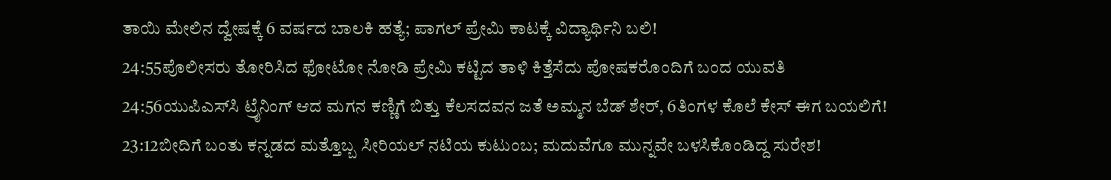ತಾಯಿ ಮೇಲಿನ ದ್ವೇಷಕ್ಕೆ 6 ವರ್ಷದ ಬಾಲಕಿ ಹತ್ಯೆ; ಪಾಗಲ್ ಪ್ರೇಮಿ ಕಾಟಕ್ಕೆ ವಿದ್ಯಾರ್ಥಿನಿ ಬಲಿ!
24:55ಪೊಲೀಸರು ತೋರಿಸಿದ ಫೋಟೋ ನೋಡಿ ಪ್ರೇಮಿ ಕಟ್ಟಿದ ತಾಳಿ ಕಿತ್ತೆಸೆದು ಪೋಷಕರೊಂದಿಗೆ ಬಂದ ಯುವತಿ
24:56ಯುಪಿಎಸ್‌ಸಿ ಟ್ರೈನಿಂಗ್ ಆದ ಮಗನ ಕಣ್ಣಿಗೆ ಬಿತ್ತು ಕೆಲಸದವನ ಜತೆ ಅಮ್ಮನ ಬೆಡ್‌ ಶೇರ್, 6ತಿಂಗಳ ಕೊಲೆ ಕೇಸ್ ಈಗ ಬಯಲಿಗೆ!
23:12ಬೀದಿಗೆ ಬಂತು ಕನ್ನಡದ ಮತ್ತೊಬ್ಬ ಸೀರಿಯಲ್ ನಟಿಯ ಕುಟುಂಬ; ಮದುವೆಗೂ ಮುನ್ನವೇ ಬಳಸಿಕೊಂಡಿದ್ದ ಸುರೇಶ!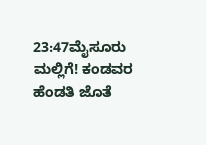23:47ಮೈಸೂರು ಮಲ್ಲಿಗೆ! ಕಂಡವರ ಹೆಂಡತಿ ಜೊತೆ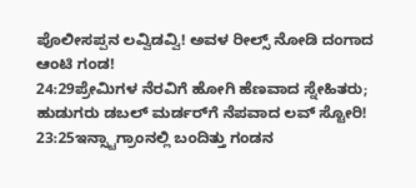ಪೊಲೀಸಪ್ಪನ ಲವ್ವಿಡವ್ವಿ! ಅವಳ ರೀಲ್ಸ್ ನೋಡಿ ದಂಗಾದ ಆಂಟಿ ಗಂಡ!
24:29ಪ್ರೇಮಿಗಳ ನೆರವಿಗೆ ಹೋಗಿ ಹೆಣವಾದ ಸ್ನೇಹಿತರು; ಹುಡುಗರು ಡಬಲ್ ಮರ್ಡರ್‌ಗೆ ನೆಪವಾದ ಲವ್ ಸ್ಟೋರಿ!
23:25ಇನ್ಸ್ಟಾಗ್ರಾಂನಲ್ಲಿ ಬಂದಿತ್ತು ಗಂಡನ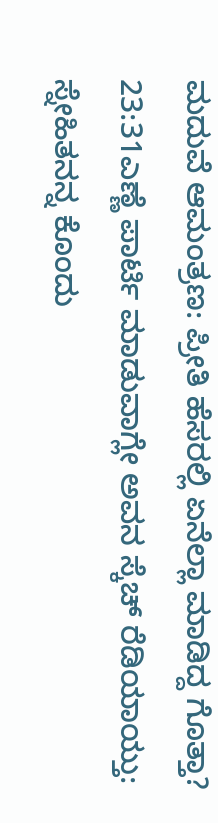ಮದುವೆ ಆಮಂತ್ರಣ: ಪ್ರೀತಿ ಹೆಸರಲ್ಲಿ ಏನೆಲ್ಲಾ ಮಾಡಿದ್ದ ಗೊತ್ತಾ?
23:31ಎಣ್ಣೆ ಪಾರ್ಟಿ ಮಾಡುವಾಗ್ಲೇ ಅವನ ಸ್ಕೆಚ್ ರೆಡಿಯಾಯ್ತು: ಸ್ನೇಹಿತನನ್ನ ಕೊಂದು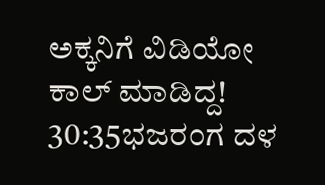ಅಕ್ಕನಿಗೆ ವಿಡಿಯೋ ಕಾಲ್ ಮಾಡಿದ್ದ!
30:35ಭಜರಂಗ ದಳ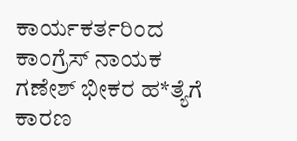ಕಾರ್ಯಕರ್ತರಿಂದ ಕಾಂಗ್ರೆಸ್ ನಾಯಕ ಗಣೇಶ್ ಭೀಕರ ಹ*ತ್ಯೆಗೆ ಕಾರಣ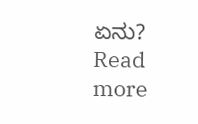ಏನು?
Read more